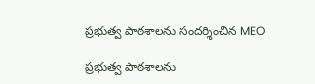ప్రభుత్వ పాఠశాలను సందర్శించిన MEO

ప్రభుత్వ పాఠశాలను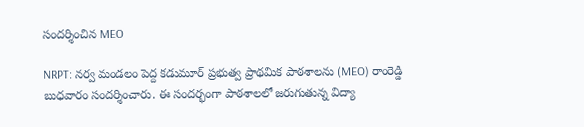సందర్శించిన MEO

NRPT: నర్వ మండలం పెద్ద కడుమూర్ ప్రభుత్వ ప్రాథమిక పాఠశాలను (MEO) రాంరెడ్డి బుధవారం సందర్శించారు. ఈ సందర్భంగా పాఠశాలలో జరుగుతున్న విద్యా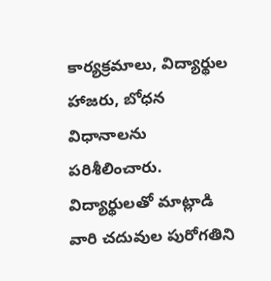కార్యక్రమాలు, విద్యార్థుల హాజరు, బోధన విధానాలను పరిశీలించారు. విద్యార్థులతో మాట్లాడి వారి చదువుల పురోగతిని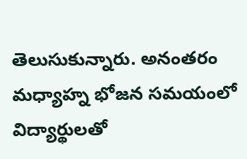తెలుసుకున్నారు. అనంతరం మధ్యాహ్న భోజన సమయంలో విద్యార్థులతో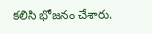కలిసి భోజనం చేశారు.